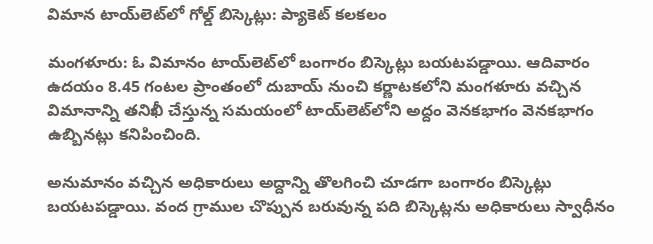విమాన టాయ్‌లెట్‌లో గోల్డ్ బిస్కెట్లు: ప్యాకెట్ కలకలం

మంగళూరు: ఓ విమానం టాయ్‌లెట్‌లో బంగారం బిస్కెట్లు బయటపడ్డాయి. ఆదివారం ఉదయం 8.45 గంటల ప్రాంతంలో దుబాయ్ నుంచి కర్ణాటకలోని మంగళూరు వచ్చిన విమానాన్ని తనిఖీ చేస్తున్న సమయంలో టాయ్‌లెట్‌లోని అద్దం వెనకభాగం వెనకభాగం ఉబ్బినట్లు కనిపించింది.

అనుమానం వచ్చిన అధికారులు అద్దాన్ని తొలగించి చూడగా బంగారం బిస్కెట్లు బయటపడ్డాయి. వంద గ్రాముల చొప్పున బరువున్న పది బిస్కెట్లను అధికారులు స్వాధీనం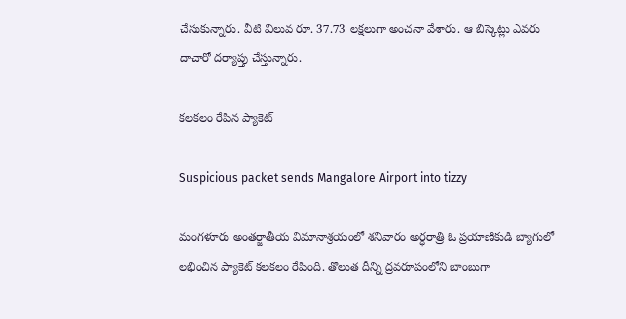చేసుకున్నారు. వీటి విలువ రూ. 37.73 లక్షలుగా అంచనా వేశారు. ఆ బిస్కెట్లు ఎవరు దాచారో దర్యాప్తు చేస్తున్నారు.

కలకలం రేపిన ప్యాకెట్

Suspicious packet sends Mangalore Airport into tizzy

మంగళూరు అంతర్జాతీయ విమానాశ్రయంలో శనివారం అర్ధరాత్రి ఓ ప్రయాణికుడి బ్యాగులో లభించిన ప్యాకెట్ కలకలం రేపింది. తొలుత దీన్ని ద్రవరూపంలోని బాంబుగా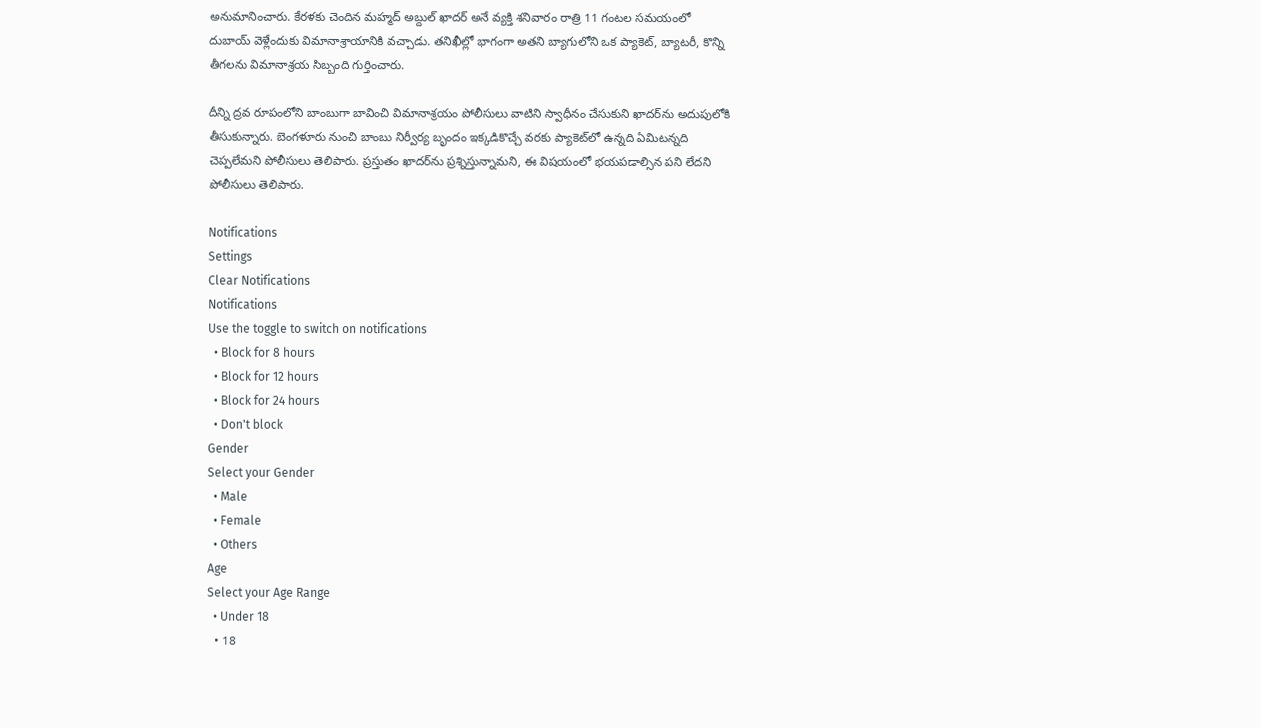అనుమానించారు. కేరళకు చెందిన మహ్మద్ అబ్దుల్ ఖాదర్ అనే వ్యక్తి శనివారం రాత్రి 11 గంటల సమయంలో దుబాయ్ వెళ్లేందుకు విమానాశ్రాయానికి వచ్చాడు. తనిఖీల్లో భాగంగా అతని బ్యాగులోని ఒక ప్యాకెట్, బ్యాటరీ, కొన్ని తీగలను విమానాశ్రయ సిబ్బంది గుర్తించారు.

దీన్ని ద్రవ రూపంలోని బాంబుగా బావించి విమానాశ్రయం పోలీసులు వాటిని స్వాధీనం చేసుకుని ఖాదర్‌ను అదుపులోకి తీసుకున్నారు. బెంగళూరు నుంచి బాంబు నిర్వీర్య బృందం ఇక్కడికొచ్చే వరకు ప్యాకెట్‌లో ఉన్నది ఏమిటన్నది చెప్పలేమని పోలీసులు తెలిపారు. ప్రస్తుతం ఖాదర్‌ను ప్రశ్నిస్తున్నామని, ఈ విషయంలో భయపడాల్సిన పని లేదని పోలీసులు తెలిపారు.

Notifications
Settings
Clear Notifications
Notifications
Use the toggle to switch on notifications
  • Block for 8 hours
  • Block for 12 hours
  • Block for 24 hours
  • Don't block
Gender
Select your Gender
  • Male
  • Female
  • Others
Age
Select your Age Range
  • Under 18
  • 18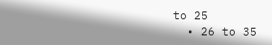to 25
  • 26 to 35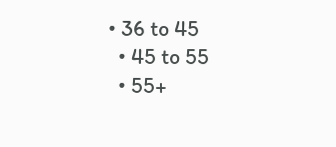• 36 to 45
  • 45 to 55
  • 55+